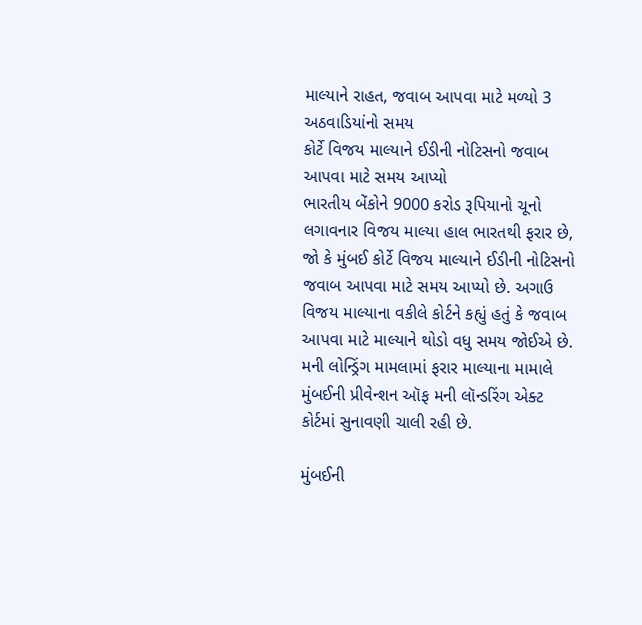માલ્યાને રાહત, જવાબ આપવા માટે મળ્યો 3 અઠવાડિયાંનો સમય
કોર્ટે વિજય માલ્યાને ઈડીની નોટિસનો જવાબ આપવા માટે સમય આપ્યો
ભારતીય બેંકોને 9000 કરોડ રૂપિયાનો ચૂનો લગાવનાર વિજય માલ્યા હાલ ભારતથી ફરાર છે, જો કે મુંબઈ કોર્ટે વિજય માલ્યાને ઈડીની નોટિસનો જવાબ આપવા માટે સમય આપ્યો છે. અગાઉ વિજય માલ્યાના વકીલે કોર્ટને કહ્યું હતું કે જવાબ આપવા માટે માલ્યાને થોડો વધુ સમય જોઈએ છે. મની લોન્ડ્રિંગ મામલામાં ફરાર માલ્યાના મામાલે મુંબઈની પ્રીવેન્શન ઑફ મની લૉન્ડરિંગ એક્ટ કોર્ટમાં સુનાવણી ચાલી રહી છે.

મુંબઈની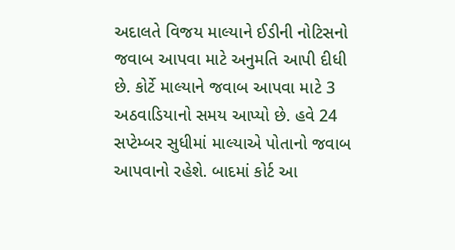અદાલતે વિજય માલ્યાને ઈડીની નોટિસનો જવાબ આપવા માટે અનુમતિ આપી દીધી છે. કોર્ટે માલ્યાને જવાબ આપવા માટે 3 અઠવાડિયાનો સમય આપ્યો છે. હવે 24 સપ્ટેમ્બર સુધીમાં માલ્યાએ પોતાનો જવાબ આપવાનો રહેશે. બાદમાં કોર્ટ આ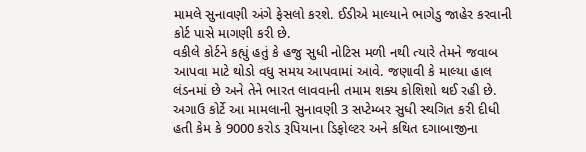મામલે સુનાવણી અંગે ફેસલો કરશે. ઈડીએ માલ્યાને ભાગેડુ જાહેર કરવાની કોર્ટ પાસે માગણી કરી છે.
વકીલે કોર્ટને કહ્યું હતું કે હજુ સુધી નોટિસ મળી નથી ત્યારે તેમને જવાબ આપવા માટે થોડો વધુ સમય આપવામાં આવે. જણાવી કે માલ્યા હાલ લંડનમાં છે અને તેને ભારત લાવવાની તમામ શક્ય કોશિશો થઈ રહી છે. અગાઉ કોર્ટે આ મામલાની સુનાવણી 3 સપ્ટેમ્બર સુધી સ્થગિત કરી દીધી હતી કેમ કે 9000 કરોડ રૂપિયાના ડિફોલ્ટર અને કથિત દગાબાજીના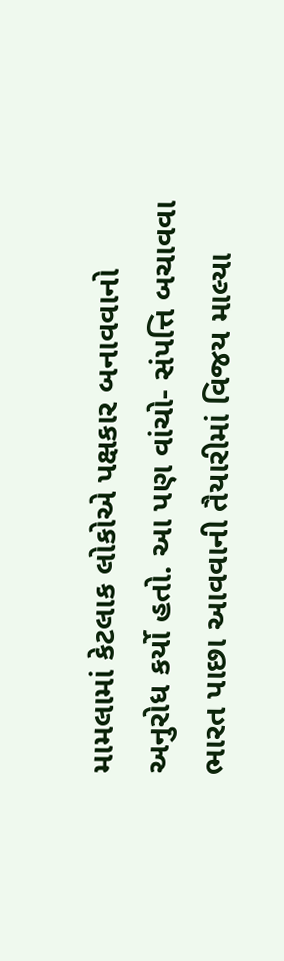મામલામાં કેટલાક લોકોએ પક્ષકાર બનાવવાનો અનુરોધ કર્યો હતો. આ પણ વાંચો- સંપત્તિ બચાવવા ભારત પાછા આવવાની તૈયારીમાં વિજય માલ્યા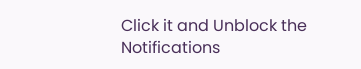Click it and Unblock the Notifications